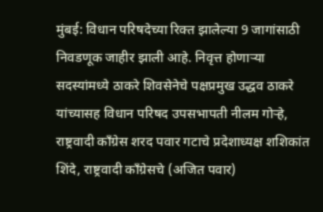मुंबई: विधान परिषदेच्या रिक्त झालेल्या 9 जागांसाठी निवडणूक जाहीर झाली आहे. निवृत्त होणाऱ्या सदस्यांमध्ये ठाकरे शिवसेनेचे पक्षप्रमुख उद्धव ठाकरे यांच्यासह विधान परिषद उपसभापती नीलम गोऱ्हे, राष्ट्रवादी काँग्रेस शरद पवार गटाचे प्रदेशाध्यक्ष शशिकांत शिंदे, राष्ट्रवादी काँग्रेसचे (अजित पवार)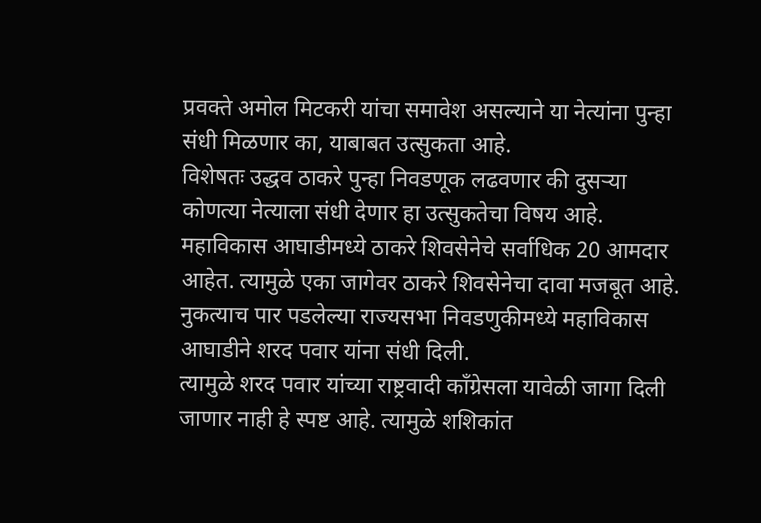प्रवक्ते अमोल मिटकरी यांचा समावेश असल्याने या नेत्यांना पुन्हा संधी मिळणार का, याबाबत उत्सुकता आहे.
विशेषतः उद्धव ठाकरे पुन्हा निवडणूक लढवणार की दुसऱ्या कोणत्या नेत्याला संधी देणार हा उत्सुकतेचा विषय आहे. महाविकास आघाडीमध्ये ठाकरे शिवसेनेचे सर्वाधिक 20 आमदार आहेत. त्यामुळे एका जागेवर ठाकरे शिवसेनेचा दावा मजबूत आहे. नुकत्याच पार पडलेल्या राज्यसभा निवडणुकीमध्ये महाविकास आघाडीने शरद पवार यांना संधी दिली.
त्यामुळे शरद पवार यांच्या राष्ट्रवादी काँग्रेसला यावेळी जागा दिली जाणार नाही हे स्पष्ट आहे. त्यामुळे शशिकांत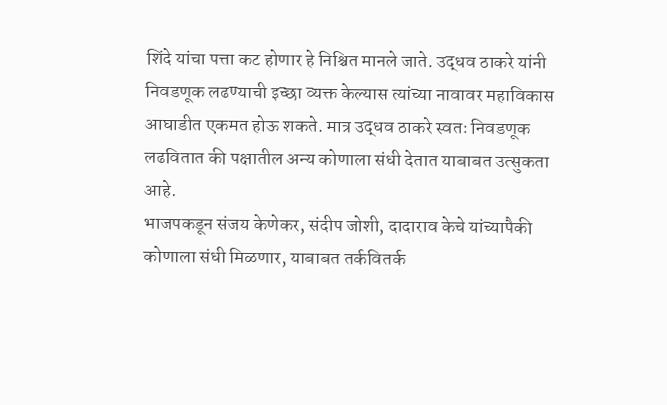शिंदे यांचा पत्ता कट होणार हे निश्चित मानले जाते. उद्धव ठाकरे यांनी निवडणूक लढण्याची इच्छा व्यक्त केल्यास त्यांच्या नावावर महाविकास आघाडीत एकमत होऊ शकते. मात्र उद्धव ठाकरे स्वतः निवडणूक लढवितात की पक्षातील अन्य कोणाला संधी देतात याबाबत उत्सुकता आहे.
भाजपकडून संजय केणेकर, संदीप जोशी, दादाराव केचे यांच्यापैकी कोणाला संधी मिळणार, याबाबत तर्कवितर्क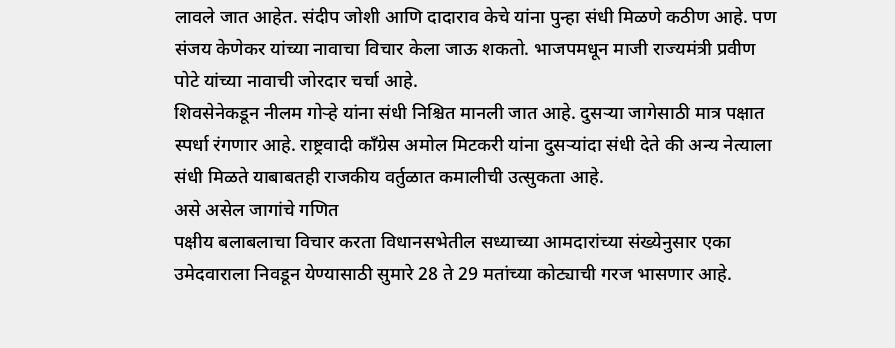लावले जात आहेत. संदीप जोशी आणि दादाराव केचे यांना पुन्हा संधी मिळणे कठीण आहे. पण संजय केणेकर यांच्या नावाचा विचार केला जाऊ शकतो. भाजपमधून माजी राज्यमंत्री प्रवीण पोटे यांच्या नावाची जोरदार चर्चा आहे.
शिवसेनेकडून नीलम गोऱ्हे यांना संधी निश्चित मानली जात आहे. दुसऱ्या जागेसाठी मात्र पक्षात स्पर्धा रंगणार आहे. राष्ट्रवादी काँग्रेस अमोल मिटकरी यांना दुसऱ्यांदा संधी देते की अन्य नेत्याला संधी मिळते याबाबतही राजकीय वर्तुळात कमालीची उत्सुकता आहे.
असे असेल जागांचे गणित
पक्षीय बलाबलाचा विचार करता विधानसभेतील सध्याच्या आमदारांच्या संख्येनुसार एका उमेदवाराला निवडून येण्यासाठी सुमारे 28 ते 29 मतांच्या कोट्याची गरज भासणार आहे.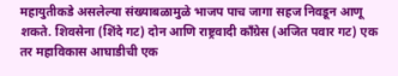महायुतीकडे असलेल्या संख्याबळामुळे भाजप पाच जागा सहज निवडून आणू शकते. शिवसेना (शिंदे गट) दोन आणि राष्ट्रवादी काँग्रेस (अजित पवार गट) एक तर महाविकास आघाडीची एक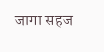जागा सहज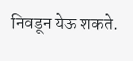निवडून येऊ शकते.